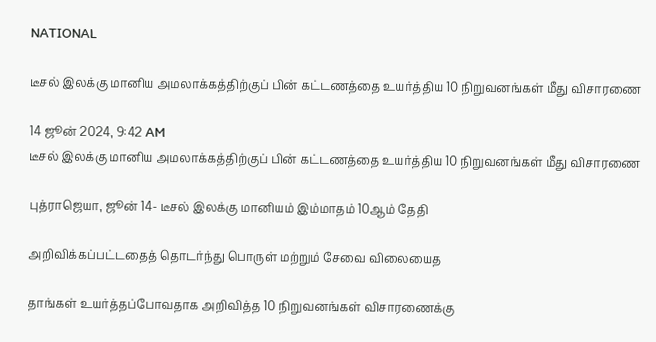NATIONAL

டீசல் இலக்கு மானிய அமலாக்கத்திற்குப் பின் கட்டணத்தை உயர்த்திய 10 நிறுவனங்கள் மீது விசாரணை

14 ஜூன் 2024, 9:42 AM
டீசல் இலக்கு மானிய அமலாக்கத்திற்குப் பின் கட்டணத்தை உயர்த்திய 10 நிறுவனங்கள் மீது விசாரணை

புத்ராஜெயா, ஜூன் 14- டீசல் இலக்கு மானியம் இம்மாதம் 10ஆம் தேதி

அறிவிக்கப்பட்டதைத் தொடர்ந்து பொருள் மற்றும் சேவை விலையைத

தாங்கள் உயர்த்தப்போவதாக அறிவித்த 10 நிறுவனங்கள் விசாரணைக்கு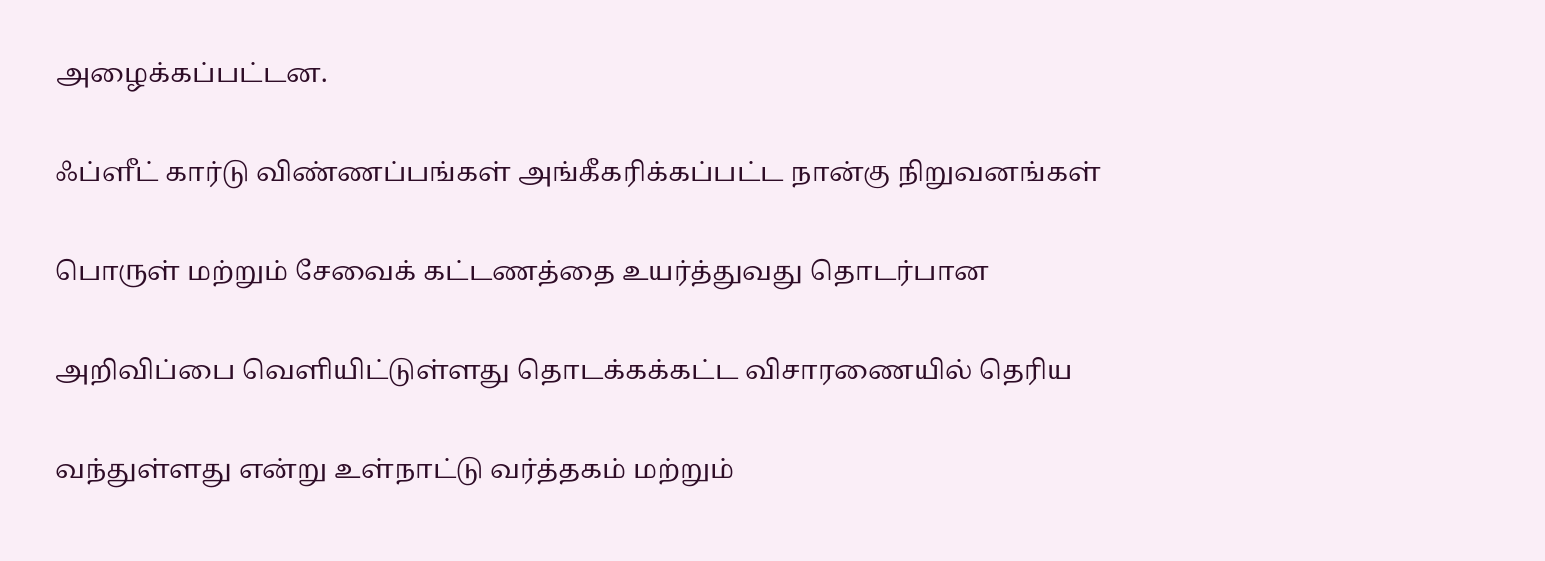அழைக்கப்பட்டன.

ஃப்ளீட் கார்டு விண்ணப்பங்கள் அங்கீகரிக்கப்பட்ட நான்கு நிறுவனங்கள்

பொருள் மற்றும் சேவைக் கட்டணத்தை உயர்த்துவது தொடர்பான

அறிவிப்பை வெளியிட்டுள்ளது தொடக்கக்கட்ட விசாரணையில் தெரிய

வந்துள்ளது என்று உள்நாட்டு வர்த்தகம் மற்றும்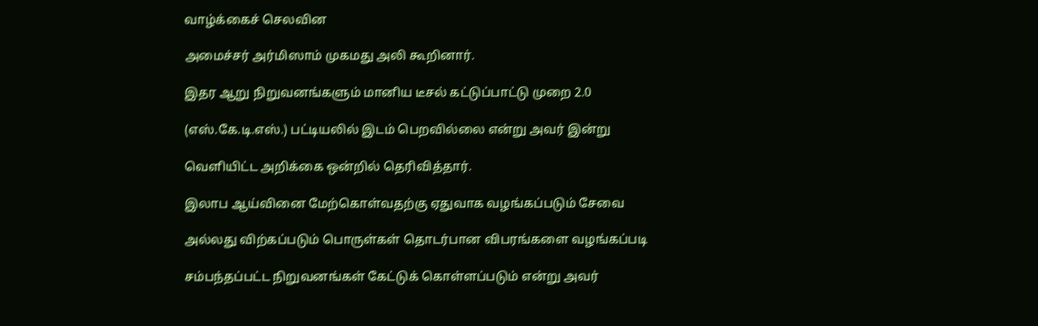வாழ்க்கைச் செலவின

அமைச்சர் அர்மிஸாம் முகமது அலி கூறினார்.

இதர ஆறு நிறுவனங்களும் மானிய டீசல் கட்டுப்பாட்டு முறை 2.0

(எஸ்.கே.டி.எஸ்.) பட்டியலில் இடம் பெறவில்லை என்று அவர் இன்று

வெளியிட்ட அறிக்கை ஒன்றில் தெரிவித்தார்.

இலாப ஆய்வினை மேற்கொள்வதற்கு ஏதுவாக வழங்கப்படும் சேவை

அல்லது விற்கப்படும் பொருள்கள் தொடர்பான விபரங்களை வழங்கப்படி

சம்பந்தப்பட்ட நிறுவனங்கள் கேட்டுக் கொள்ளப்படும் என்று அவர்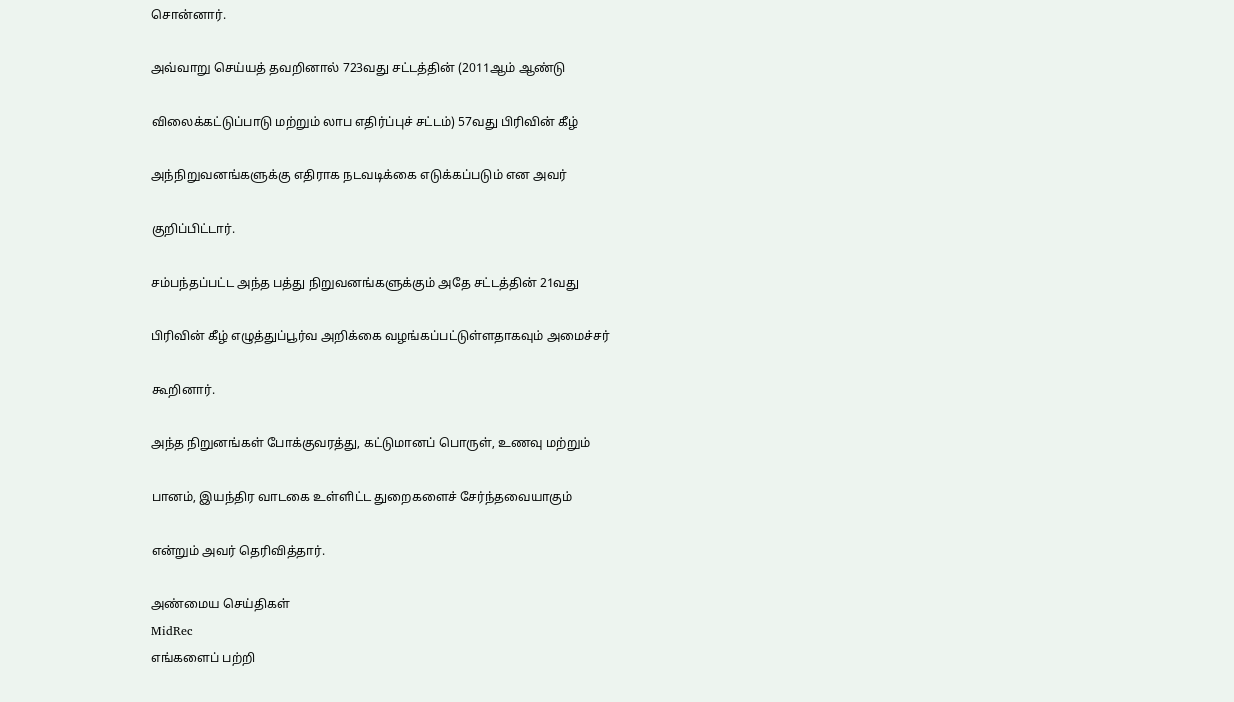சொன்னார்.

அவ்வாறு செய்யத் தவறினால் 723வது சட்டத்தின் (2011ஆம் ஆண்டு

விலைக்கட்டுப்பாடு மற்றும் லாப எதிர்ப்புச் சட்டம்) 57வது பிரிவின் கீழ்

அந்நிறுவனங்களுக்கு எதிராக நடவடிக்கை எடுக்கப்படும் என அவர்

குறிப்பிட்டார்.

சம்பந்தப்பட்ட அந்த பத்து நிறுவனங்களுக்கும் அதே சட்டத்தின் 21வது

பிரிவின் கீழ் எழுத்துப்பூர்வ அறிக்கை வழங்கப்பட்டுள்ளதாகவும் அமைச்சர்

கூறினார்.

அந்த நிறுனங்கள் போக்குவரத்து, கட்டுமானப் பொருள், உணவு மற்றும்

பானம், இயந்திர வாடகை உள்ளிட்ட துறைகளைச் சேர்ந்தவையாகும்

என்றும் அவர் தெரிவித்தார்.

அண்மைய செய்திகள்
MidRec
எங்களைப் பற்றி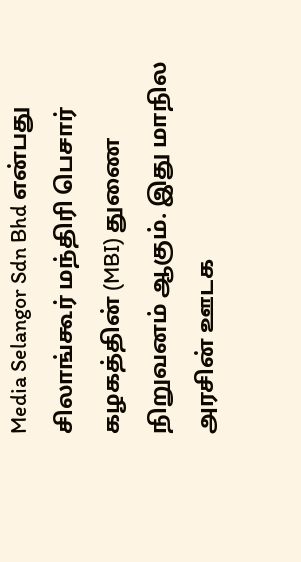Media Selangor Sdn Bhd என்பது சிலாங்கூர் மந்திரி பெசார் கழகத்தின் (MBI) துணை நிறுவனம் ஆகும். இது மாநில அரசின் ஊடக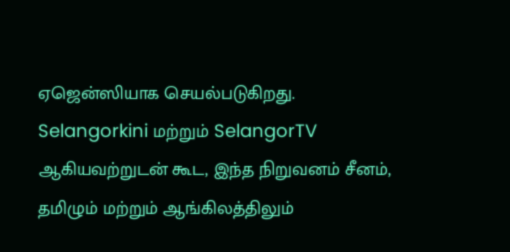ஏஜென்ஸியாக செயல்படுகிறது. Selangorkini மற்றும் SelangorTV ஆகியவற்றுடன் கூட, இந்த நிறுவனம் சீனம், தமிழும் மற்றும் ஆங்கிலத்திலும்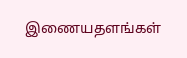இணையதளங்கள்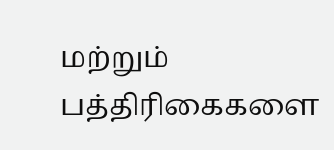மற்றும் பத்திரிகைகளை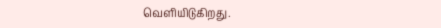வெளியிடுகிறது.